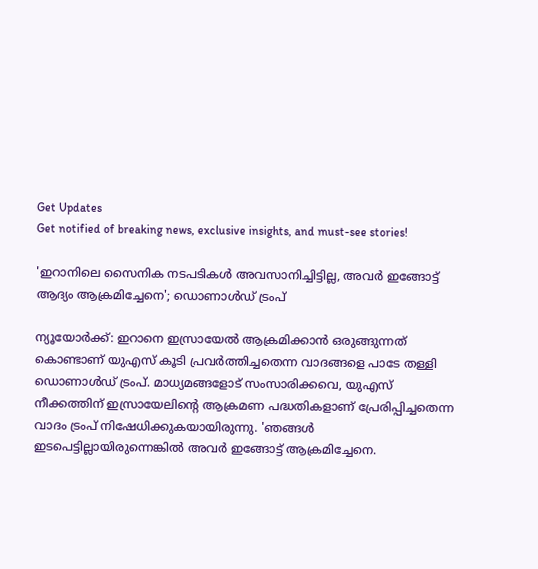Get Updates
Get notified of breaking news, exclusive insights, and must-see stories!

'ഇറാനിലെ സൈനിക നടപടികൾ അവസാനിച്ചിട്ടില്ല, അവർ ഇങ്ങോട്ട് ആദ്യം ആക്രമിച്ചേനെ'; ഡൊണാൾഡ് ട്രംപ്

ന്യൂയോർക്ക്: ഇറാനെ ഇസ്രായേൽ ആക്രമിക്കാൻ ഒരുങ്ങുന്നത് കൊണ്ടാണ് യുഎസ് കൂടി പ്രവർത്തിച്ചതെന്ന വാദങ്ങളെ പാടേ തള്ളി ഡൊണാൾഡ് ട്രംപ്. മാധ്യമങ്ങളോട് സംസാരിക്കവെ, യുഎസ് നീക്കത്തിന് ഇസ്രായേലിൻ്റെ ആക്രമണ പദ്ധതികളാണ് പ്രേരിപ്പിച്ചതെന്ന വാദം ട്രംപ് നിഷേധിക്കുകയായിരുന്നു. 'ഞങ്ങൾ ഇടപെട്ടില്ലായിരുന്നെങ്കിൽ അവർ ഇങ്ങോട്ട് ആക്രമിച്ചേനെ.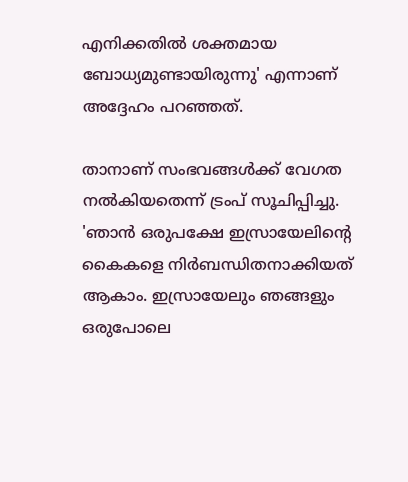എനിക്കതിൽ ശക്തമായ ബോധ്യമുണ്ടായിരുന്നു' എന്നാണ് അദ്ദേഹം പറഞ്ഞത്.

താനാണ് സംഭവങ്ങൾക്ക് വേഗത നൽകിയതെന്ന് ട്രംപ് സൂചിപ്പിച്ചു. 'ഞാൻ ഒരുപക്ഷേ ഇസ്രായേലിന്റെ കൈകളെ നിർബന്ധിതനാക്കിയത് ആകാം. ഇസ്രായേലും ഞങ്ങളും ഒരുപോലെ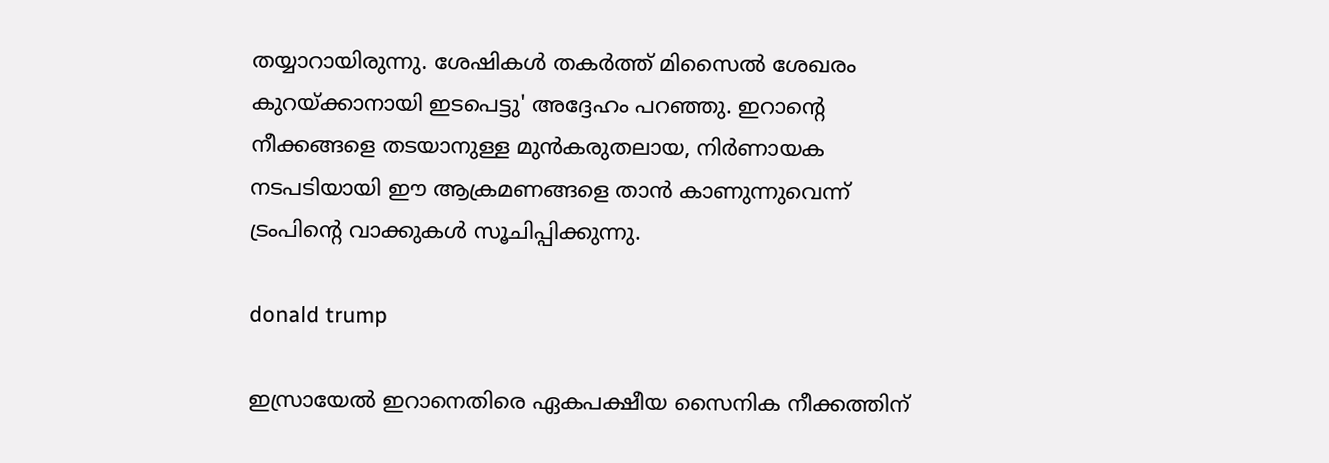തയ്യാറായിരുന്നു. ശേഷികൾ തകർത്ത് മിസൈൽ ശേഖരം കുറയ്ക്കാനായി ഇടപെട്ടു' അദ്ദേഹം പറഞ്ഞു. ഇറാന്റെ നീക്കങ്ങളെ തടയാനുള്ള മുൻകരുതലായ, നിർണായക നടപടിയായി ഈ ആക്രമണങ്ങളെ താൻ കാണുന്നുവെന്ന് ട്രംപിന്റെ വാക്കുകൾ സൂചിപ്പിക്കുന്നു.

donald trump

ഇസ്രായേൽ ഇറാനെതിരെ ഏകപക്ഷീയ സൈനിക നീക്കത്തിന്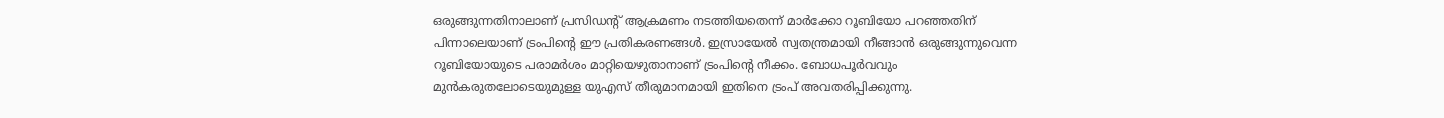ഒരുങ്ങുന്നതിനാലാണ് പ്രസിഡന്റ് ആക്രമണം നടത്തിയതെന്ന് മാർക്കോ റൂബിയോ പറഞ്ഞതിന് പിന്നാലെയാണ് ട്രംപിന്റെ ഈ പ്രതികരണങ്ങൾ. ഇസ്രായേൽ സ്വതന്ത്രമായി നീങ്ങാൻ ഒരുങ്ങുന്നുവെന്ന റൂബിയോയുടെ പരാമർശം മാറ്റിയെഴുതാനാണ് ട്രംപിന്റെ നീക്കം. ബോധപൂർവവും മുൻകരുതലോടെയുമുള്ള യുഎസ് തീരുമാനമായി ഇതിനെ ട്രംപ് അവതരിപ്പിക്കുന്നു.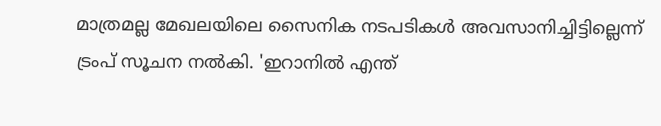മാത്രമല്ല മേഖലയിലെ സൈനിക നടപടികൾ അവസാനിച്ചിട്ടില്ലെന്ന് ട്രംപ് സൂചന നൽകി. 'ഇറാനിൽ എന്ത്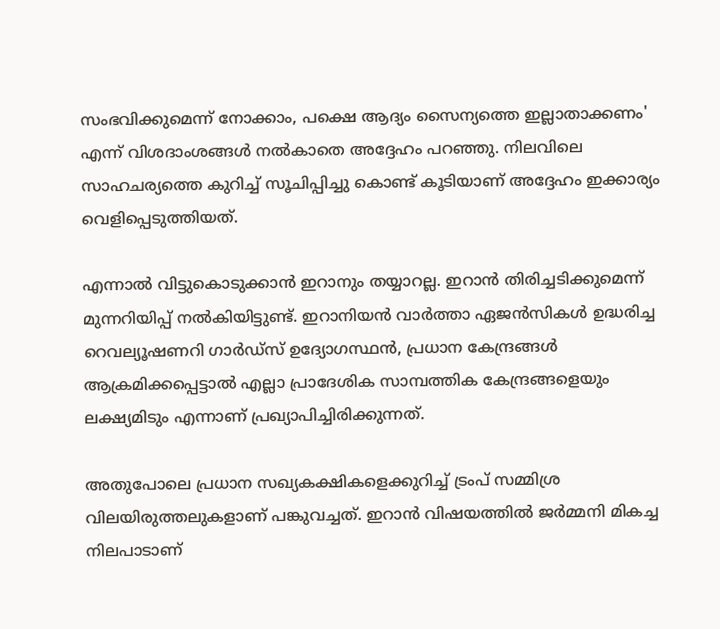സംഭവിക്കുമെന്ന് നോക്കാം, പക്ഷെ ആദ്യം സൈന്യത്തെ ഇല്ലാതാക്കണം' എന്ന് വിശദാംശങ്ങൾ നൽകാതെ അദ്ദേഹം പറഞ്ഞു. നിലവിലെ സാഹചര്യത്തെ കുറിച്ച് സൂചിപ്പിച്ചു കൊണ്ട് കൂടിയാണ് അദ്ദേഹം ഇക്കാര്യം വെളിപ്പെടുത്തിയത്.

എന്നാൽ വിട്ടുകൊടുക്കാൻ ഇറാനും തയ്യാറല്ല. ഇറാൻ തിരിച്ചടിക്കുമെന്ന് മുന്നറിയിപ്പ് നൽകിയിട്ടുണ്ട്. ഇറാനിയൻ വാർത്താ ഏജൻസികൾ ഉദ്ധരിച്ച റെവല്യൂഷണറി ഗാർഡ്‌സ് ഉദ്യോഗസ്ഥൻ, പ്രധാന കേന്ദ്രങ്ങൾ ആക്രമിക്കപ്പെട്ടാൽ എല്ലാ പ്രാദേശിക സാമ്പത്തിക കേന്ദ്രങ്ങളെയും ലക്ഷ്യമിടും എന്നാണ് പ്രഖ്യാപിച്ചിരിക്കുന്നത്.

അതുപോലെ പ്രധാന സഖ്യകക്ഷികളെക്കുറിച്ച് ട്രംപ് സമ്മിശ്ര വിലയിരുത്തലുകളാണ് പങ്കുവച്ചത്. ഇറാൻ വിഷയത്തിൽ ജർമ്മനി മികച്ച നിലപാടാണ്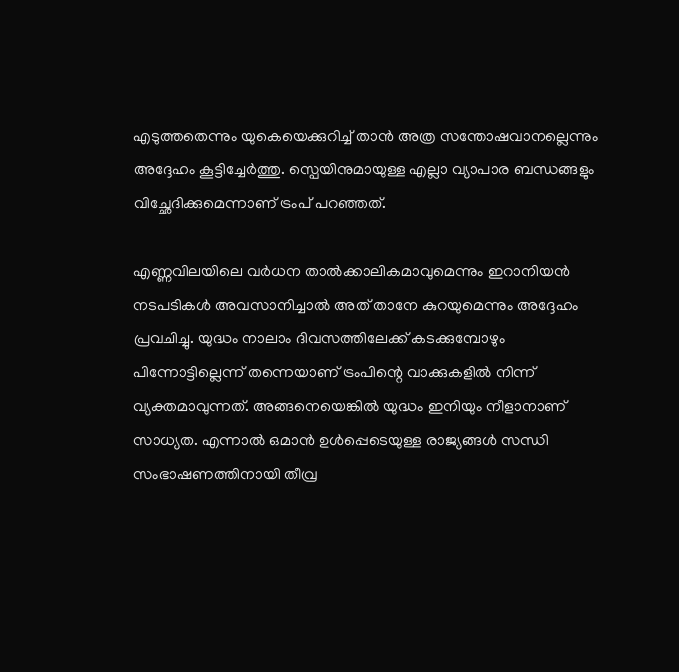എടുത്തതെന്നും യുകെയെക്കുറിച്ച് താൻ അത്ര സന്തോഷവാനല്ലെന്നും അദ്ദേഹം കൂട്ടിച്ചേർത്തു. സ്പെയിനുമായുള്ള എല്ലാ വ്യാപാര ബന്ധങ്ങളും വിച്ഛേദിക്കുമെന്നാണ് ട്രംപ് പറഞ്ഞത്.

എണ്ണവിലയിലെ വർധന താൽക്കാലികമാവുമെന്നും ഇറാനിയൻ നടപടികൾ അവസാനിച്ചാൽ അത് താനേ കുറയുമെന്നും അദ്ദേഹം പ്രവചിച്ചു. യുദ്ധം നാലാം ദിവസത്തിലേക്ക് കടക്കുമ്പോഴും പിന്നോട്ടില്ലെന്ന് തന്നെയാണ് ട്രംപിന്റെ വാക്കുകളിൽ നിന്ന് വ്യക്തമാവുന്നത്. അങ്ങനെയെങ്കിൽ യുദ്ധം ഇനിയും നീളാനാണ് സാധ്യത. എന്നാൽ ഒമാൻ ഉൾപ്പെടെയുള്ള രാജ്യങ്ങൾ സന്ധി സംഭാഷണത്തിനായി തീവ്ര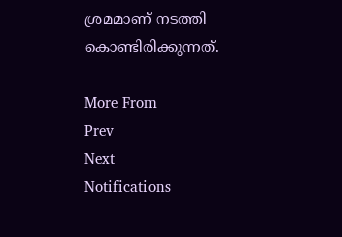ശ്രമമാണ് നടത്തി കൊണ്ടിരിക്കുന്നത്.

More From
Prev
Next
Notifications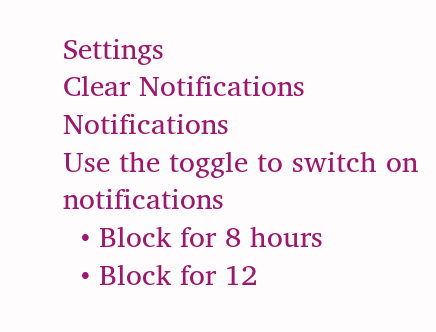Settings
Clear Notifications
Notifications
Use the toggle to switch on notifications
  • Block for 8 hours
  • Block for 12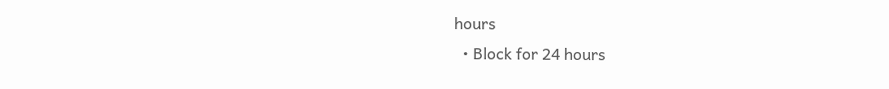hours
  • Block for 24 hours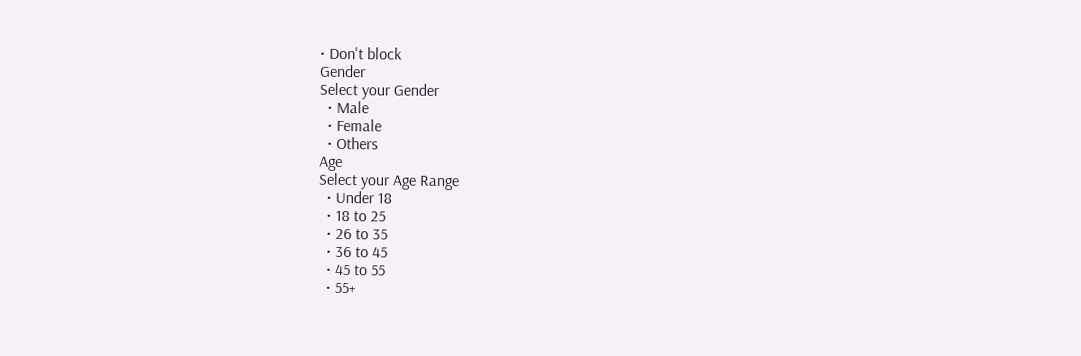• Don't block
Gender
Select your Gender
  • Male
  • Female
  • Others
Age
Select your Age Range
  • Under 18
  • 18 to 25
  • 26 to 35
  • 36 to 45
  • 45 to 55
  • 55+